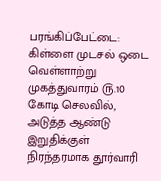பரங்கிப்பேட்டை: கிள்ளை முடசல் ஒடை வெள்ளாற்று முகத்துவாரம் ௫.10 கோடி செலவில், அடுத்த ஆண்டு இறுதிக்குள் நிரந்தரமாக தூர்வாரி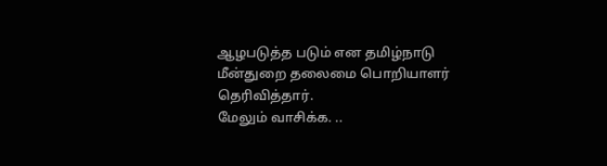ஆழபடுத்த படும் என தமிழ்நாடு மீன்துறை தலைமை பொறியாளர் தெரிவித்தார்.
மேலும் வாசிக்க. ..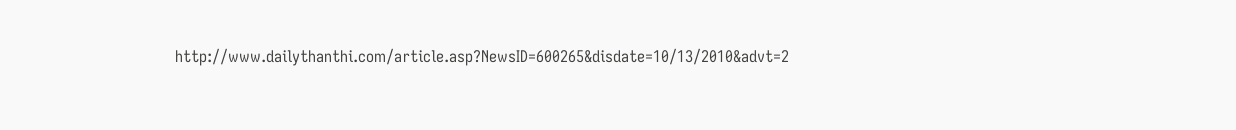http://www.dailythanthi.com/article.asp?NewsID=600265&disdate=10/13/2010&advt=2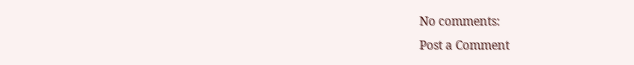No comments:
Post a Comment